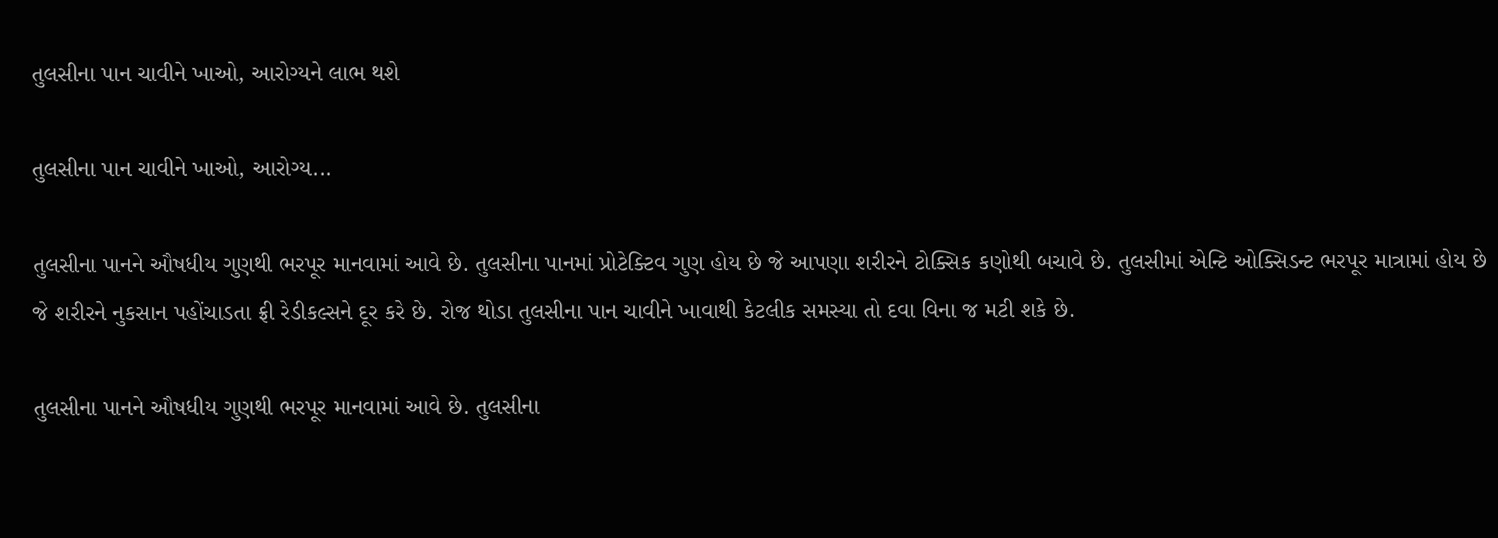તુલસીના પાન ચાવીને ખાઓ, આરોગ્યને લાભ થશે

તુલસીના પાન ચાવીને ખાઓ, આરોગ્ય...

તુલસીના પાનને ઔષધીય ગુણથી ભરપૂર માનવામાં આવે છે. તુલસીના પાનમાં પ્રોટેક્ટિવ ગુણ હોય છે જે આપણા શરીરને ટોક્સિક કણોથી બચાવે છે. તુલસીમાં એન્ટિ ઓક્સિડન્ટ ભરપૂર માત્રામાં હોય છે જે શરીરને નુકસાન પહોંચાડતા ફ્રી રેડીકલ્સને દૂર કરે છે. રોજ થોડા તુલસીના પાન ચાવીને ખાવાથી કેટલીક સમસ્યા તો દવા વિના જ મટી શકે છે.

તુલસીના પાનને ઔષધીય ગુણથી ભરપૂર માનવામાં આવે છે. તુલસીના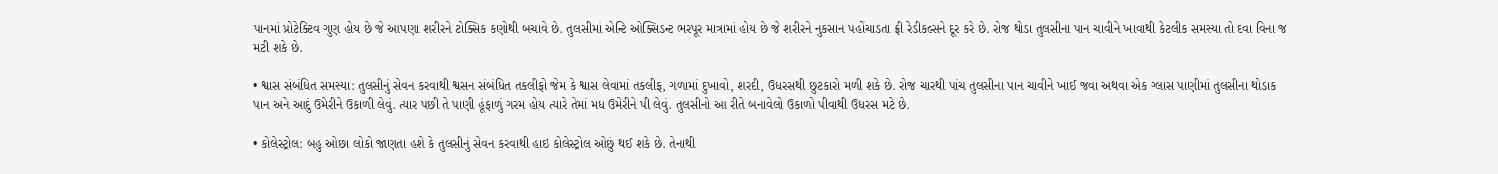પાનમાં પ્રોટેક્ટિવ ગુણ હોય છે જે આપણા શરીરને ટોક્સિક કણોથી બચાવે છે. તુલસીમાં એન્ટિ ઓક્સિડન્ટ ભરપૂર માત્રામાં હોય છે જે શરીરને નુકસાન પહોંચાડતા ફ્રી રેડીકલ્સને દૂર કરે છે. રોજ થોડા તુલસીના પાન ચાવીને ખાવાથી કેટલીક સમસ્યા તો દવા વિના જ મટી શકે છે.

• શ્વાસ સંબંધિત સમસ્યા: તુલસીનું સેવન કરવાથી શ્વસન સંબંધિત તકલીફો જેમ કે શ્વાસ લેવામાં તકલીફ, ગળામાં દુખાવો, શરદી, ઉધરસથી છુટકારો મળી શકે છે. રોજ ચારથી પાંચ તુલસીના પાન ચાવીને ખાઈ જવા અથવા એક ગ્લાસ પાણીમાં તુલસીના થોડાક પાન અને આદું ઉમેરીને ઉકાળી લેવું. ત્યાર પછી તે પાણી હૂંફાળું ગરમ હોય ત્યારે તેમાં મધ ઉમેરીને પી લેવું. તુલસીનો આ રીતે બનાવેલો ઉકાળો પીવાથી ઉધરસ મટે છે.

• કોલેસ્ટ્રોલ: બહુ ઓછા લોકો જાણતા હશે કે તુલસીનું સેવન કરવાથી હાઇ કોલેસ્ટ્રોલ ઓછું થઈ શકે છે. તેનાથી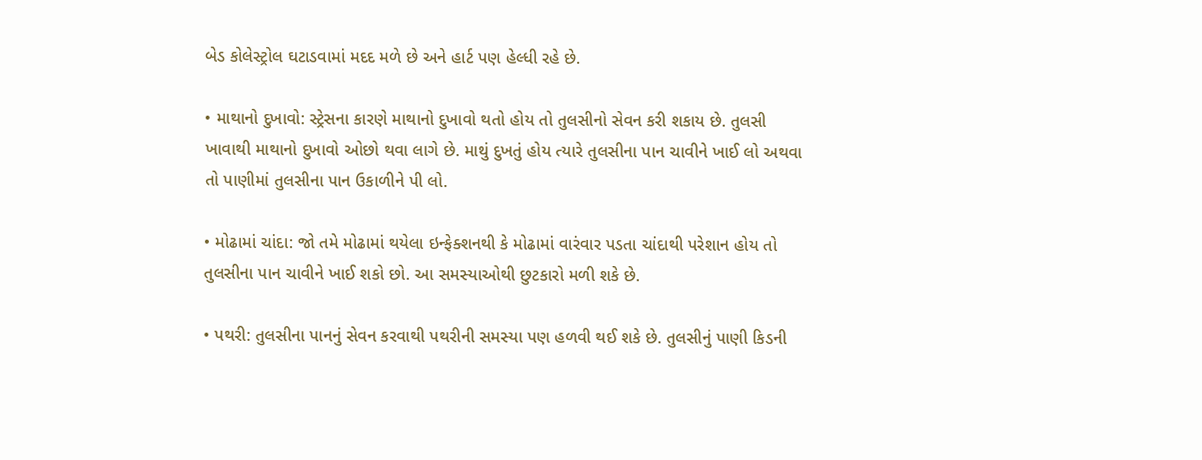બેડ કોલેસ્ટ્રોલ ઘટાડવામાં મદદ મળે છે અને હાર્ટ પણ હેલ્ધી રહે છે.

• માથાનો દુખાવો: સ્ટ્રેસના કારણે માથાનો દુખાવો થતો હોય તો તુલસીનો સેવન કરી શકાય છે. તુલસી ખાવાથી માથાનો દુખાવો ઓછો થવા લાગે છે. માથું દુખતું હોય ત્યારે તુલસીના પાન ચાવીને ખાઈ લો અથવા તો પાણીમાં તુલસીના પાન ઉકાળીને પી લો.

• મોઢામાં ચાંદા: જો તમે મોઢામાં થયેલા ઇન્ફેક્શનથી કે મોઢામાં વારંવાર પડતા ચાંદાથી પરેશાન હોય તો તુલસીના પાન ચાવીને ખાઈ શકો છો. આ સમસ્યાઓથી છુટકારો મળી શકે છે.

• પથરી: તુલસીના પાનનું સેવન કરવાથી પથરીની સમસ્યા પણ હળવી થઈ શકે છે. તુલસીનું પાણી કિડની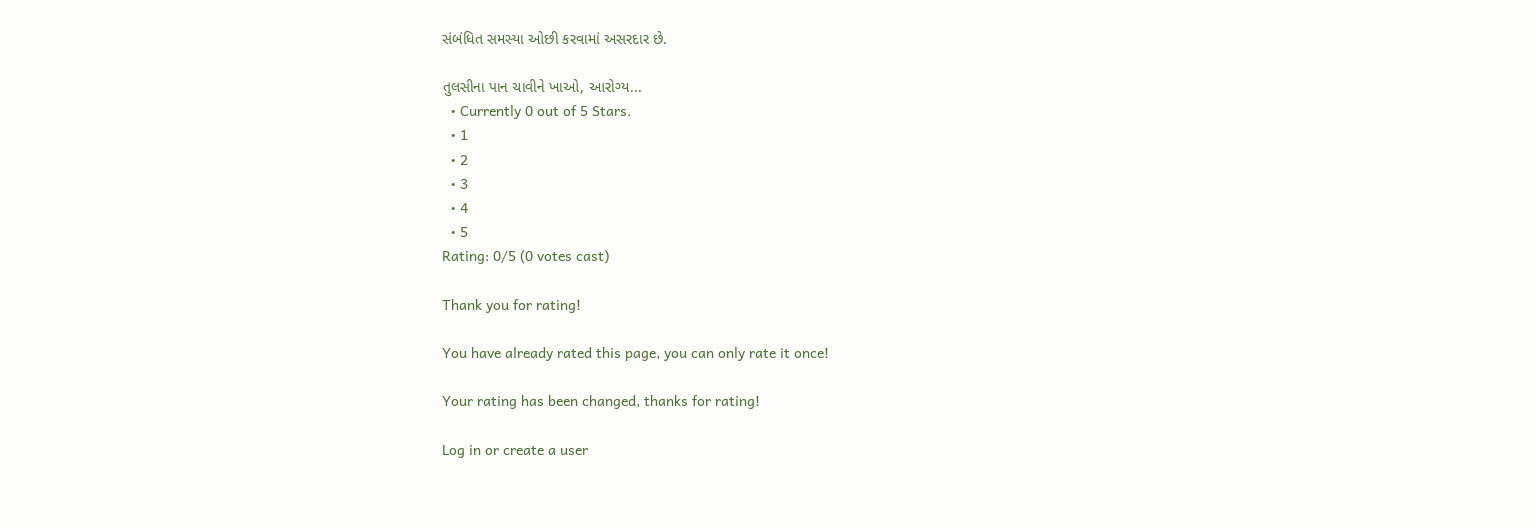સંબંધિત સમસ્યા ઓછી કરવામાં અસરદાર છે.

તુલસીના પાન ચાવીને ખાઓ, આરોગ્ય...
  • Currently 0 out of 5 Stars.
  • 1
  • 2
  • 3
  • 4
  • 5
Rating: 0/5 (0 votes cast)

Thank you for rating!

You have already rated this page, you can only rate it once!

Your rating has been changed, thanks for rating!

Log in or create a user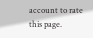account to rate this page.